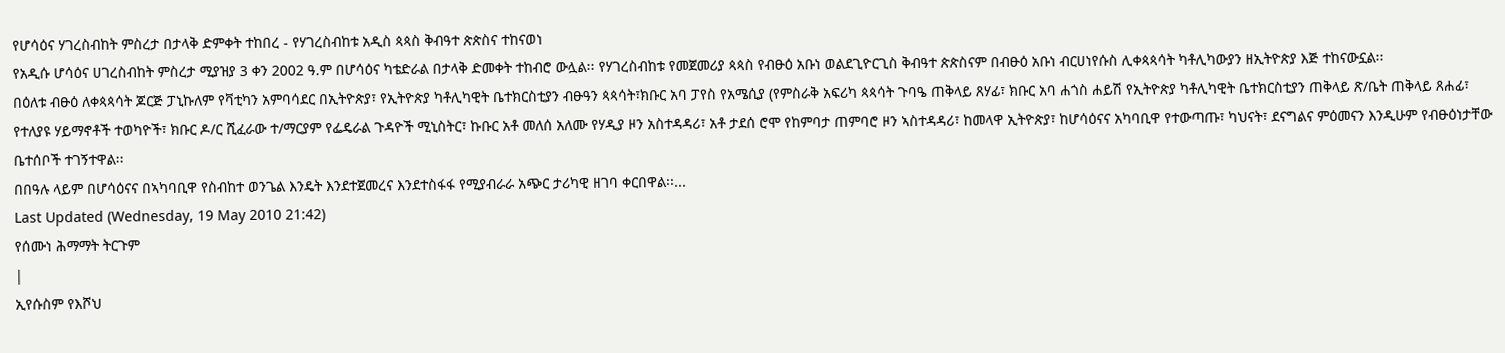የሆሳዕና ሃገረስብከት ምስረታ በታላቅ ድምቀት ተከበረ - የሃገረስብከቱ አዲስ ጳጳስ ቅብዓተ ጵጵስና ተከናወነ
የአዲሱ ሆሳዕና ሀገረስብከት ምስረታ ሚያዝያ 3 ቀን 2002 ዓ.ም በሆሳዕና ካቴድራል በታላቅ ድመቀት ተከብሮ ውሏል፡፡ የሃገረስብከቱ የመጀመሪያ ጳጳስ የብፁዕ አቡነ ወልደጊዮርጊስ ቅብዓተ ጵጵስናም በብፁዕ አቡነ ብርሀነየሱስ ሊቀጳጳሳት ካቶሊካውያን ዘኢትዮጵያ እጅ ተከናውኗል፡፡
በዕለቱ ብፁዕ ለቀጳጳሳት ጆርጅ ፓኒኩለም የቫቲካን አምባሳደር በኢትዮጵያ፣ የኢትዮጵያ ካቶሊካዊት ቤተክርስቲያን ብፁዓን ጳጳሳት፣ክቡር አባ ፓየስ የአሜሲያ (የምስራቅ አፍሪካ ጳጳሳት ጉባዔ ጠቅላይ ጸሃፊ፣ ክቡር አባ ሐጎስ ሐይሽ የኢትዮጵያ ካቶሊካዊት ቤተክርስቲያን ጠቅላይ ጽ/ቤት ጠቅላይ ጸሐፊ፣ የተለያዩ ሃይማኖቶች ተወካዮች፣ ክቡር ዶ/ር ሺፈራው ተ/ማርያም የፌዴራል ጉዳዮች ሚኒስትር፣ ኩቡር አቶ መለሰ አለሙ የሃዲያ ዞን አስተዳዳሪ፣ አቶ ታደሰ ሮሞ የከምባታ ጠምባሮ ዞን ኣስተዳዳሪ፣ ከመላዋ ኢትዮጵያ፣ ከሆሳዕናና አካባቢዋ የተውጣጡ፣ ካህናት፣ ደናግልና ምዕመናን እንዲሁም የብፁዕነታቸው ቤተሰቦች ተገኝተዋል፡፡
በበዓሉ ላይም በሆሳዕናና በኣካባቢዋ የስብከተ ወንጌል እንዴት እንደተጀመረና እንደተስፋፋ የሚያብራራ አጭር ታሪካዊ ዘገባ ቀርበዋል፡፡...
Last Updated (Wednesday, 19 May 2010 21:42)
የሰሙነ ሕማማት ትርጉም
|
ኢየሱስም የእሾህ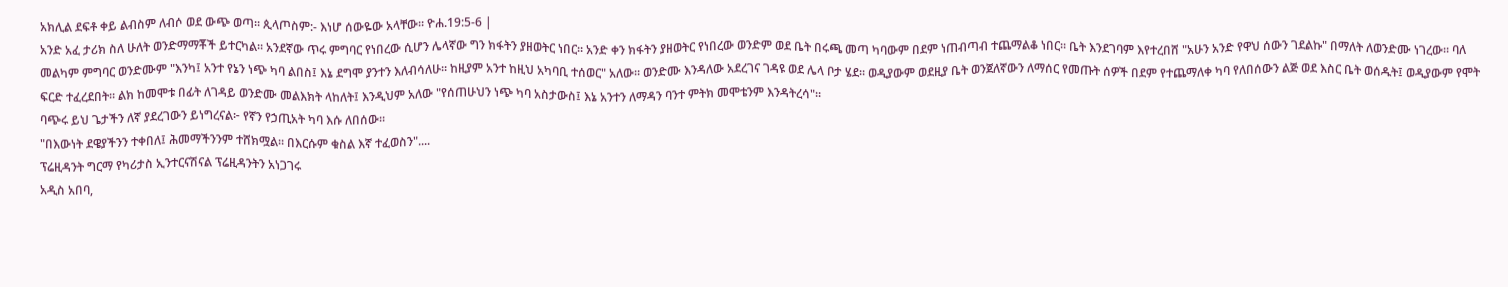አክሊል ደፍቶ ቀይ ልብስም ለብሶ ወደ ውጭ ወጣ። ጲላጦስም:- እነሆ ሰውዬው አላቸው። ዮሐ.19:5-6 |
አንድ አፈ ታሪክ ስለ ሁለት ወንድማማቾች ይተርካል። አንደኛው ጥሩ ምግባር የነበረው ሲሆን ሌላኛው ግን ክፋትን ያዘወትር ነበር። አንድ ቀን ክፋትን ያዘወትር የነበረው ወንድም ወደ ቤት በሩጫ መጣ ካባውም በደም ነጠብጣብ ተጨማልቆ ነበር። ቤት እንደገባም እየተረበሸ "አሁን አንድ የዋህ ሰውን ገደልኩ" በማለት ለወንድሙ ነገረው። ባለ መልካም ምግባር ወንድሙም "እንካ፤ አንተ የኔን ነጭ ካባ ልበስ፤ እኔ ደግሞ ያንተን እለብሳለሁ። ከዚያም አንተ ከዚህ አካባቢ ተሰወር" አለው። ወንድሙ እንዳለው አደረገና ገዳዩ ወደ ሌላ ቦታ ሄደ። ወዲያውም ወደዚያ ቤት ወንጀለኛውን ለማሰር የመጡት ሰዎች በደም የተጨማለቀ ካባ የለበሰውን ልጅ ወደ እስር ቤት ወሰዱት፤ ወዲያውም የሞት ፍርድ ተፈረደበት። ልክ ከመሞቱ በፊት ለገዳይ ወንድሙ መልእክት ላከለት፤ እንዲህም አለው "የሰጠሁህን ነጭ ካባ አስታውስ፤ እኔ አንተን ለማዳን ባንተ ምትክ መሞቴንም እንዳትረሳ"።
ባጭሩ ይህ ጌታችን ለኛ ያደረገውን ይነግረናል፦ የኛን የኃጢአት ካባ እሱ ለበሰው።
"በእውነት ደዌያችንን ተቀበለ፤ ሕመማችንንም ተሸክሟል። በእርሱም ቁስል እኛ ተፈወስን"....
ፕሬዚዳንት ግርማ የካሪታስ ኢንተርናሽናል ፕሬዚዳንትን አነጋገሩ
አዲስ አበባ,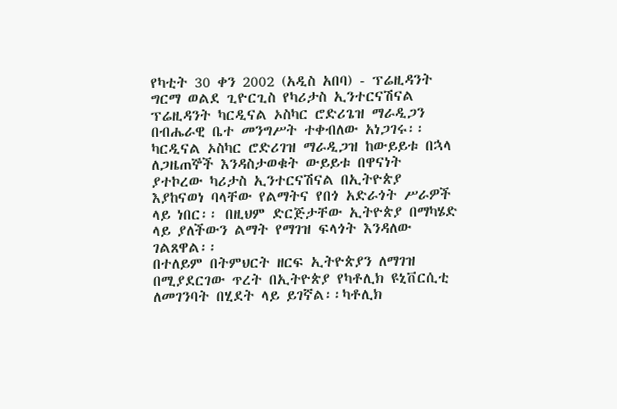የካቲት 30 ቀን 2002 (አዲስ አበባ) - ፕሬዚዳንት ግርማ ወልደ ጊዮርጊስ የካሪታስ ኢንተርናሽናል ፕሬዚዳንት ካርዲናል ኦስካር ሮድሪጌዝ ማራዲጋን በብሔራዊ ቤተ መንግሥት ተቀብለው አነጋገሩ፡፡
ካርዲናል ኦስካር ሮድሪገዝ ማራዲጋዝ ከውይይቱ በኋላ ለጋዜጠኞች እንዳስታወቁት ውይይቱ በዋናነት ያተኮረው ካሪታስ ኢንተርናሽናል በኢትዮጵያ እያከናወነ ባላቸው የልማትና የበጎ አድራጎት ሥራዎች ላይ ነበር፡፡ በዚህም ድርጅታቸው ኢትዮጵያ በማካሄድ ላይ ያለችውን ልማት የማገዝ ፍላጎት እንዳለው ገልጸዋል፡፡
በተለይም በትምህርት ዘርፍ ኢትዮጵያን ለማገዝ በሚያደርገው ጥረት በኢትዮጵያ የካቶሊክ ዩኒቨርሲቲ ለመገንባት በሂደት ላይ ይገኛል፡፡ካቶሊክ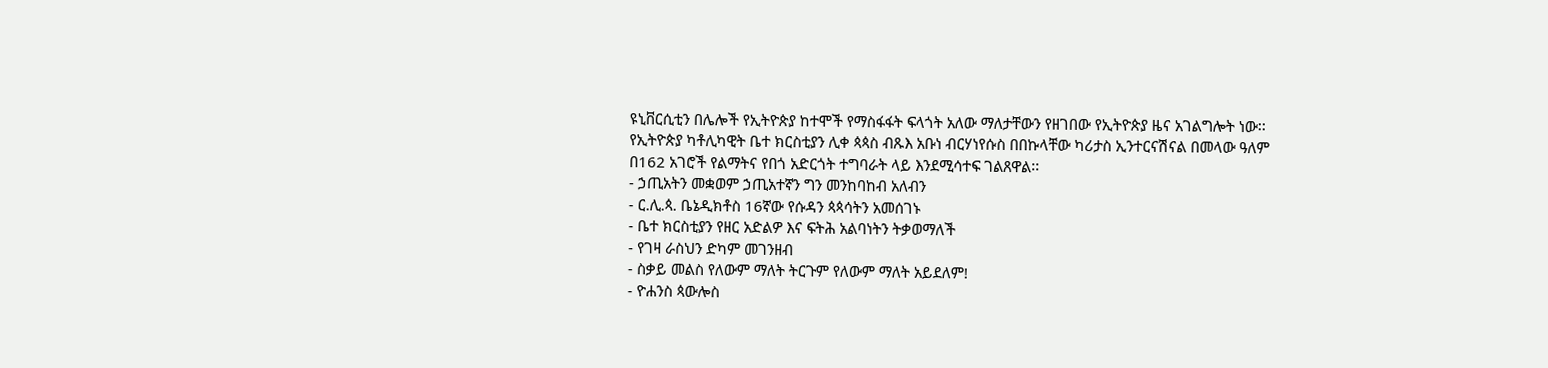ዩኒቨርሲቲን በሌሎች የኢትዮጵያ ከተሞች የማስፋፋት ፍላጎት አለው ማለታቸውን የዘገበው የኢትዮጵያ ዜና አገልግሎት ነው፡፡
የኢትዮጵያ ካቶሊካዊት ቤተ ክርስቲያን ሊቀ ጳጳስ ብጹእ አቡነ ብርሃነየሱስ በበኩላቸው ካሪታስ ኢንተርናሽናል በመላው ዓለም በ162 አገሮች የልማትና የበጎ አድርጎት ተግባራት ላይ እንደሚሳተፍ ገልጸዋል፡፡
- ኃጢአትን መቋወም ኃጢአተኛን ግን መንከባከብ አለብን
- ር.ሊ.ጳ. ቤኔዲክቶስ 16ኛው የሱዳን ጳጳሳትን አመሰገኑ
- ቤተ ክርስቲያን የዘር አድልዎ እና ፍትሕ አልባነትን ትቃወማለች
- የገዛ ራስህን ድካም መገንዘብ
- ስቃይ መልስ የለውም ማለት ትርጉም የለውም ማለት አይደለም!
- ዮሐንስ ጳውሎስ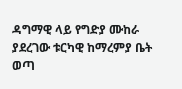ዳግማዊ ላይ የግድያ ሙከራ ያደረገው ቱርካዊ ከማረምያ ቤት ወጣ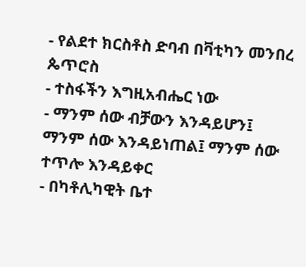- የልደተ ክርስቶስ ድባብ በቫቲካን መንበረ ጴጥሮስ
- ተስፋችን እግዚአብሔር ነው
- ማንም ሰው ብቻውን እንዳይሆን፤ ማንም ሰው እንዳይነጠል፤ ማንም ሰው ተጥሎ እንዳይቀር
- በካቶሊካዊት ቤተ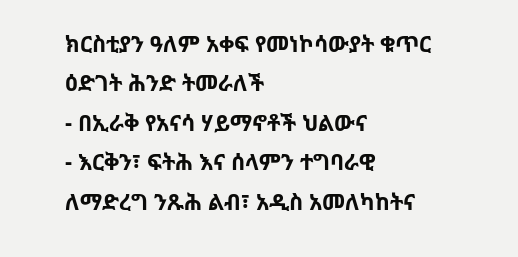ክርስቲያን ዓለም አቀፍ የመነኮሳውያት ቁጥር ዕድገት ሕንድ ትመራለች
- በኢራቅ የአናሳ ሃይማኖቶች ህልውና
- እርቅን፣ ፍትሕ እና ሰላምን ተግባራዊ ለማድረግ ንጹሕ ልብ፣ አዲስ አመለካከትና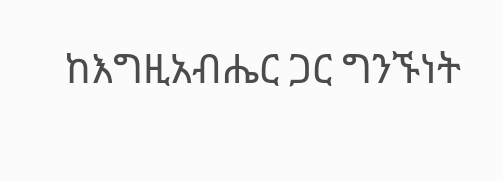ከእግዚአብሔር ጋር ግንኙነት